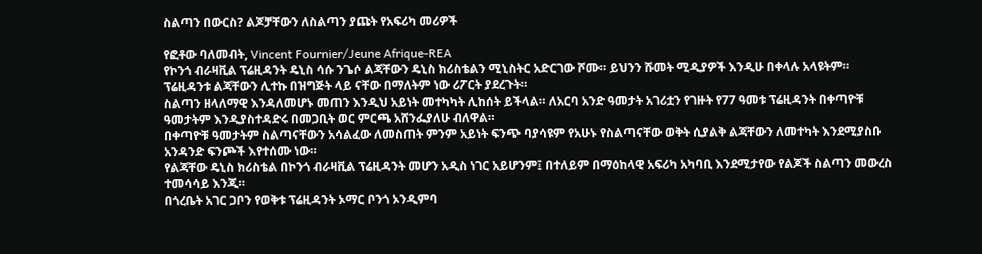ስልጣን በውርስ? ልጆቻቸውን ለስልጣን ያጩት የአፍሪካ መሪዎች

የፎቶው ባለመብት, Vincent Fournier/Jeune Afrique-REA
የኮንጎ ብራዛቪል ፕሬዚዳንት ዴኒስ ሳሱ ንጌሶ ልጃቸውን ዴኒስ ክሪስቴልን ሚኒስትር አድርገው ሾሙ። ይህንን ሹመት ሚዲያዎች እንዲሁ በቀላሉ አላዩትም። ፕሬዚዳንቱ ልጃቸውን ሊተኩ በዝግጅት ላይ ናቸው በማለትም ነው ሪፖርት ያደረጉት።
ስልጣን ዘላለማዊ እንዳለመሆኑ መጠን እንዲህ አይነት መተካካት ሊከሰት ይችላል። ለአርባ አንድ ዓመታት አገሪቷን የገዙት የ77 ዓመቱ ፕሬዚዳንት በቀጣዮቹ ዓመታትም እንዲያስተዳድሩ በመጋቢት ወር ምርጫ አሸንፌያለሁ ብለዋል።
በቀጣዮቹ ዓመታትም ስልጣናቸውን አሳልፈው ለመስጠት ምንም አይነት ፍንጭ ባያሳዩም የአሁኑ የስልጣናቸው ወቅት ሲያልቅ ልጃቸውን ለመተካት እንደሚያስቡ አንዳንድ ፍንጮች እየተሰሙ ነው።
የልጃቸው ዴኒስ ክሪስቴል በኮንጎ ብራዛቪል ፕሬዚዳንት መሆን አዲስ ነገር አይሆንም፤ በተለይም በማዕከላዊ አፍሪካ አካባቢ እንደሚታየው የልጆች ስልጣን መውረስ ተመሳሳይ እንጂ።
በጎረቤት አገር ጋቦን የወቅቱ ፕሬዚዳንት ኦማር ቦንጎ ኦንዲምባ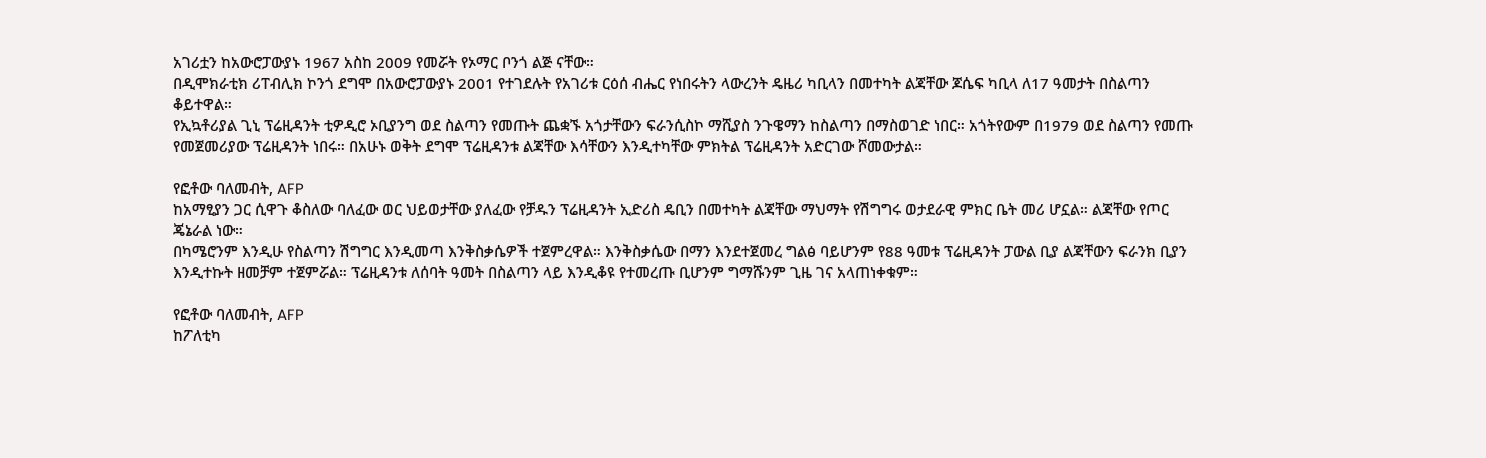አገሪቷን ከአውሮፓውያኑ 1967 አስከ 2009 የመሯት የኦማር ቦንጎ ልጅ ናቸው።
በዲሞክራቲክ ሪፐብሊክ ኮንጎ ደግሞ በአውሮፓውያኑ 2001 የተገደሉት የአገሪቱ ርዕሰ ብሔር የነበሩትን ላውረንት ዴዜሪ ካቢላን በመተካት ልጃቸው ጆሴፍ ካቢላ ለ17 ዓመታት በስልጣን ቆይተዋል።
የኢኳቶሪያል ጊኒ ፕሬዚዳንት ቲዎዲሮ ኦቢያንግ ወደ ስልጣን የመጡት ጨቋኙ አጎታቸውን ፍራንሲስኮ ማሺያስ ንጉዌማን ከስልጣን በማስወገድ ነበር። አጎትየውም በ1979 ወደ ስልጣን የመጡ የመጀመሪያው ፕሬዚዳንት ነበሩ። በአሁኑ ወቅት ደግሞ ፕሬዚዳንቱ ልጃቸው እሳቸውን እንዲተካቸው ምክትል ፕሬዚዳንት አድርገው ሾመውታል።

የፎቶው ባለመብት, AFP
ከአማፂያን ጋር ሲዋጉ ቆስለው ባለፈው ወር ህይወታቸው ያለፈው የቻዱን ፕሬዚዳንት ኢድሪስ ዴቢን በመተካት ልጃቸው ማህማት የሽግግሩ ወታደራዊ ምክር ቤት መሪ ሆኗል። ልጃቸው የጦር ጄኔራል ነው።
በካሜሮንም እንዲሁ የስልጣን ሽግግር እንዲመጣ እንቅስቃሴዎች ተጀምረዋል። እንቅስቃሴው በማን እንደተጀመረ ግልፅ ባይሆንም የ88 ዓመቱ ፕሬዚዳንት ፓውል ቢያ ልጃቸውን ፍራንክ ቢያን እንዲተኩት ዘመቻም ተጀምሯል። ፕሬዚዳንቱ ለሰባት ዓመት በስልጣን ላይ እንዲቆዩ የተመረጡ ቢሆንም ግማሹንም ጊዜ ገና አላጠነቀቁም።

የፎቶው ባለመብት, AFP
ከፖለቲካ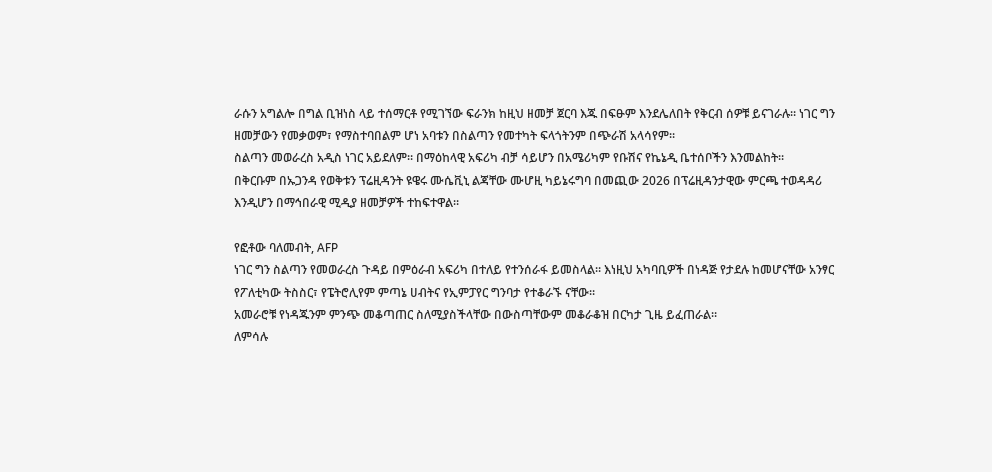ራሱን አግልሎ በግል ቢዝነስ ላይ ተሰማርቶ የሚገኘው ፍራንክ ከዚህ ዘመቻ ጀርባ እጁ በፍፁም እንደሌለበት የቅርብ ሰዎቹ ይናገራሉ። ነገር ግን ዘመቻውን የመቃወም፣ የማስተባበልም ሆነ አባቱን በስልጣን የመተካት ፍላጎትንም በጭራሽ አላሳየም።
ስልጣን መወራረስ አዲስ ነገር አይደለም። በማዕከላዊ አፍሪካ ብቻ ሳይሆን በአሜሪካም የቡሽና የኬኔዲ ቤተሰቦችን እንመልከት።
በቅርቡም በኡጋንዳ የወቅቱን ፕሬዚዳንት ዩዌሩ ሙሴቪኒ ልጃቸው ሙሆዚ ካይኔሩግባ በመጪው 2026 በፕሬዚዳንታዊው ምርጫ ተወዳዳሪ እንዲሆን በማኅበራዊ ሚዲያ ዘመቻዎች ተከፍተዋል።

የፎቶው ባለመብት, AFP
ነገር ግን ስልጣን የመወራረስ ጉዳይ በምዕራብ አፍሪካ በተለይ የተንሰራፋ ይመስላል። እነዚህ አካባቢዎች በነዳጅ የታደሉ ከመሆናቸው አንፃር የፖለቲካው ትስስር፣ የፔትሮሊየም ምጣኔ ሀብትና የኢምፓየር ግንባታ የተቆራኙ ናቸው።
አመራሮቹ የነዳጁንም ምንጭ መቆጣጠር ስለሚያስችላቸው በውስጣቸውም መቆራቆዝ በርካታ ጊዜ ይፈጠራል።
ለምሳሉ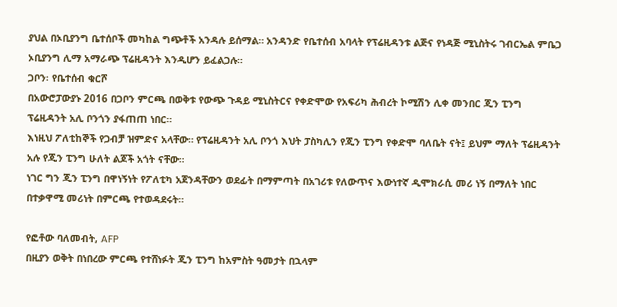ያህል በኦቢያንግ ቤተሰቦች መካከል ግጭቶች አንዳሉ ይሰማል። አንዳንድ የቤተሰብ አባላት የፕሬዚዳንቱ ልጅና የነዳጅ ሚኒስትሩ ገብርኤል ምቤጋ ኦቢያንግ ሊማ አማራጭ ፕሬዚዳንት እንዲሆን ይፈልጋሉ።
ጋቦን፡ የቤተሰብ ቁርሾ
በአውሮፓውያኑ 2016 በጋቦን ምርጫ በወቅቱ የውጭ ጉዳይ ሚኒስትርና የቀድሞው የአፍሪካ ሕብረት ኮሚሽን ሊቀ መንበር ጂን ፒንግ ፕሬዚዳንት አሊ ቦንጎን ያፋጠጠ ነበር።
እነዚህ ፖለቲከኞች የጋብቻ ዝምድና አላቸው። የፕሬዚዳንት አሊ ቦንጎ እህት ፓስካሊን የጂን ፒንግ የቀድሞ ባለቤት ናት፤ ይህም ማለት ፕሬዚዳንት አሉ የጂን ፒንግ ሁለት ልጆች አጎት ናቸው።
ነገር ግን ጂን ፒንግ በዋነኝነት የፖለቲካ አጀንዳቸውን ወደፊት በማምጣት በአገሪቱ የለውጥና እውነተኛ ዲሞክራሲ መሪ ነኝ በማለት ነበር በተቃዋሚ መሪነት በምርጫ የተወዳደሩት።

የፎቶው ባለመብት, AFP
በዚያን ወቅት በነበረው ምርጫ የተሸነፉት ጂን ፒንግ ከአምስት ዓመታት በኋላም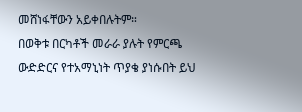መሸነፋቸውን አይቀበሉትም።
በወቅቱ በርካቶች መራራ ያሉት የምርጫ ውድድርና የተአማኒነት ጥያቄ ያነሱበት ይህ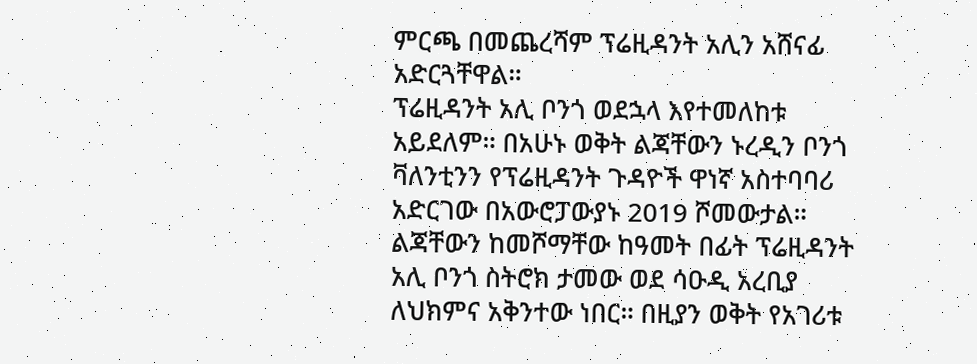ምርጫ በመጨረሻም ፕሬዚዳንት አሊን አሸናፊ አድርጓቸዋል።
ፕሬዚዳንት አሊ ቦንጎ ወደኋላ እየተመለከቱ አይደለም። በአሁኑ ወቅት ልጃቸውን ኑረዲን ቦንጎ ቫለንቲንን የፕሬዚዳንት ጉዳዮች ዋነኛ አስተባባሪ አድርገው በአውሮፓውያኑ 2019 ሾመውታል።
ልጃቸውን ከመሾማቸው ከዓመት በፊት ፕሬዚዳንት አሊ ቦንጎ ስትሮክ ታመው ወደ ሳዑዲ አረቢያ ለህክምና አቅንተው ነበር። በዚያን ወቅት የአገሪቱ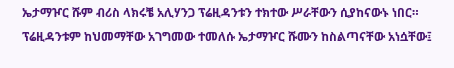ኤታማዦር ሹም ብሪስ ላክሩቼ አሊሃንጋ ፕሬዚዳንቱን ተክተው ሥራቸውን ሲያከናውኑ ነበር።
ፕሬዚዳንቱም ከህመማቸው አገግመው ተመለሱ ኤታማዦር ሹሙን ከስልጣናቸው አነሷቸው፤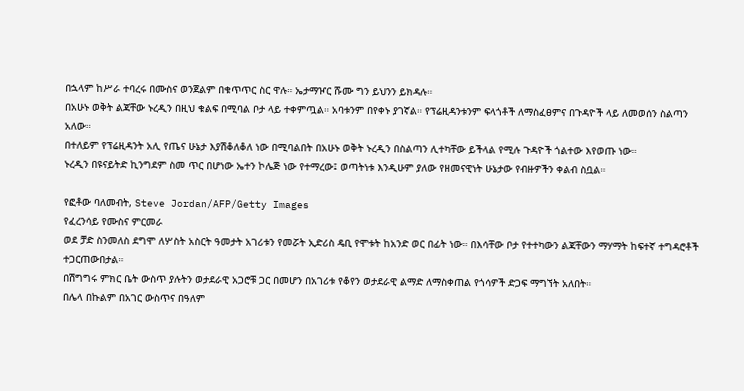በኋላም ከሥራ ተባረሩ በሙስና ወንጀልም በቁጥጥር ስር ዋሉ። ኤታማዦር ሹሙ ግን ይህንን ይክዳሉ።
በአሁኑ ወቅት ልጃቸው ኑረዲን በዚህ ቁልፍ በሚባል ቦታ ላይ ተቀምጧል። አባቱንም በየቀኑ ያገኛል። የፕሬዚዳንቱንም ፍላጎቶች ለማስፈፀምና በጉዳዮች ላይ ለመወሰን ስልጣን አለው።
በተለይም የፕሬዚዳንት አሊ የጤና ሁኔታ እያሽቆለቆለ ነው በሚባልበት በአሁኑ ወቅት ኑረዲን በስልጣን ሊተካቸው ይችላል የሚሉ ጉዳዮች ጎልተው እየወጡ ነው።
ኑረዲን በዩናይትድ ኪንግደም ስመ ጥር በሆነው ኤተን ኮሌጅ ነው የተማረው፤ ወጣትነቱ እንዲሁም ያለው የዘመናዊነት ሁኔታው የብዙዎችን ቀልብ ስቧል።

የፎቶው ባለመብት, Steve Jordan/AFP/Getty Images
የፈረንሳይ የሙስና ምርመራ
ወደ ቻድ ስንመለስ ደግሞ ለሦስት አስርት ዓመታት አገሪቱን የመሯት ኢድሪስ ዴቢ የሞቱት ከአንድ ወር በፊት ነው። በእሳቸው ቦታ የተተካውን ልጃቸውን ማሃማት ከፍተኛ ተግዳሮቶች ተጋርጠውበታል።
በሽግግሩ ምክር ቤት ውስጥ ያሉትን ወታደራዊ አጋሮቹ ጋር በመሆን በአገሪቱ የቆየን ወታደራዊ ልማድ ለማስቀጠል የጎሳዎች ድጋፍ ማግኘት አለበት።
በሌላ በኩልም በአገር ውስጥና በዓለም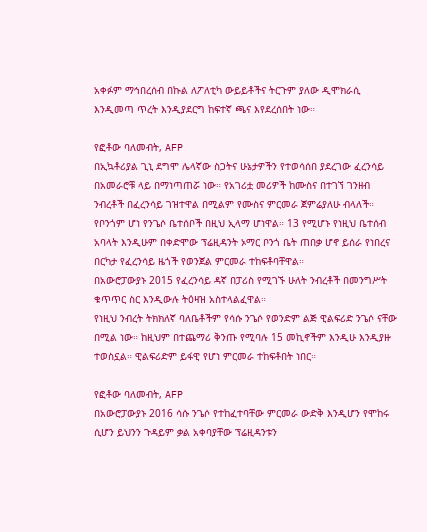አቀፉም ማኅበረሰብ በኩል ለፖለቲካ ውይይቶችና ትርጉም ያለው ዲሞክራሲ እንዲመጣ ጥረት እንዲያደርግ ከፍተኛ ጫና እየደረሰበት ነው።

የፎቶው ባለመብት, AFP
በኢኳቶሪያል ጊኒ ደግሞ ሌላኛው ስጋትና ሁኔታዎችን የተወሳሰበ ያደረገው ፈረንሳይ በአመራሮቹ ላይ በማነጣጠሯ ነው። የአገሪቷ መሪዎች ከሙስና በተገኘ ገንዘብ ንብረቶች በፈረንሳይ ገዝተዋል በሚልም የሙስና ምርመራ ጀምሬያለሁ ብላለች።
የቦንጎም ሆነ የንጌሶ ቤተሰቦች በዚህ ኢላማ ሆነዋል። 13 የሚሆኑ የነዚህ ቤተሰብ አባላት እንዲሁም በቀድሞው ፕሬዚዳንት ኦማር ቦንጎ ቤት ጠበቃ ሆኖ ይሰራ የነበረና በርካታ የፈረንሳይ ዜጎች የወንጀል ምርመራ ተከፍቶባቸዋል።
በአውሮፓውያኑ 2015 የፈረንሳይ ዳኛ በፓሪስ የሚገኙ ሁለት ንብረቶች በመንግሥት ቁጥጥር ስር እንዲውሉ ትዕዛዝ አስተላልፈዋል።
የነዚህ ንብረት ትክክለኛ ባለቤቶችም የሳሱ ንጌሶ የወንድም ልጅ ዊልፍሪድ ንጌሶ ናቸው በሚል ነው። ከዚህም በተጨማሪ ቅንጡ የሚባሉ 15 መኪኖችም እንዲሁ እንዲያዙ ተወስኗል። ዊልፍሪድም ይፋዊ የሆነ ምርመራ ተከፍቶበት ነበር።

የፎቶው ባለመብት, AFP
በአውሮፓውያኑ 2016 ሳሱ ንጌሶ የተከፈተባቸው ምርመራ ውድቅ እንዲሆን የሞከሩ ሲሆን ይህንን ጉዳይም ቃል አቀባያቸው ፕሬዚዳንቱን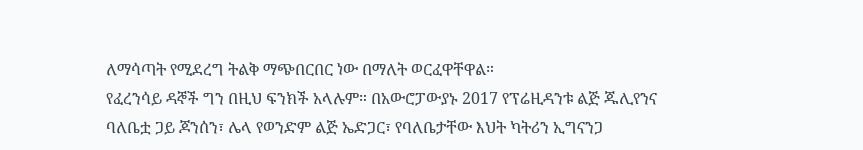ለማሳጣት የሚደረግ ትልቅ ማጭበርበር ነው በማለት ወርፈዋቸዋል።
የፈረንሳይ ዳኞች ግን በዚህ ፍንክች አላሉም። በአውሮፓውያኑ 2017 የፕሬዚዳንቱ ልጅ ጁሊየንና ባለቤቷ ጋይ ጆንሰን፣ ሌላ የወንድም ልጅ ኤድጋር፣ የባለቤታቸው እህት ካትሪን ኢግናንጋ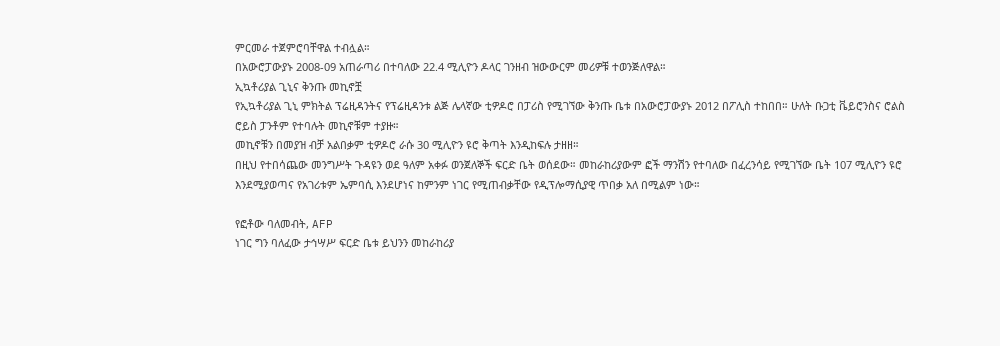ምርመራ ተጀምሮባቸዋል ተብሏል።
በአውሮፓውያኑ 2008-09 አጠራጣሪ በተባለው 22.4 ሚሊዮን ዶላር ገንዘብ ዝውውርም መሪዎቹ ተወንጅለዋል።
ኢኳቶሪያል ጊኒና ቅንጡ መኪኖቿ
የኢኳቶሪያል ጊኒ ምክትል ፕሬዚዳንትና የፕሬዚዳንቱ ልጅ ሌላኛው ቲዎዶሮ በፓሪስ የሚገኘው ቅንጡ ቤቱ በአውሮፓውያኑ 2012 በፖሊስ ተከበበ። ሁለት ቡጋቲ ቬይሮንስና ሮልስ ሮይስ ፓንቶም የተባሉት መኪኖቹም ተያዙ።
መኪኖቹን በመያዝ ብቻ አልበቃም ቲዎዶሮ ራሱ 30 ሚሊዮን ዩሮ ቅጣት እንዲከፍሉ ታዘዘ።
በዚህ የተበሳጨው መንግሥት ጉዳዩን ወደ ዓለም አቀፉ ወንጀለኞች ፍርድ ቤት ወሰደው። መከራከሪያውም ፎች ማንሽን የተባለው በፈረንሳይ የሚገኘው ቤት 107 ሚሊዮን ዩሮ እንደሚያወጣና የአገሪቱም ኤምባሲ እንደሆነና ከምንም ነገር የሚጠብቃቸው የዲፕሎማሲያዊ ጥበቃ አለ በሚልም ነው።

የፎቶው ባለመብት, AFP
ነገር ግን ባለፈው ታኅሣሥ ፍርድ ቤቱ ይህንን መከራከሪያ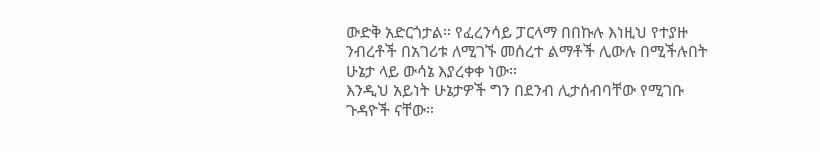ውድቅ አድርጎታል። የፈረንሳይ ፓርላማ በበኩሉ እነዚህ የተያዙ ንብረቶች በአገሪቱ ለሚገኙ መሰረተ ልማቶች ሊውሉ በሚችሉበት ሁኔታ ላይ ውሳኔ እያረቀቀ ነው።
እንዲህ አይነት ሁኔታዎች ግን በደንብ ሊታሰብባቸው የሚገቡ ጉዳዮች ናቸው።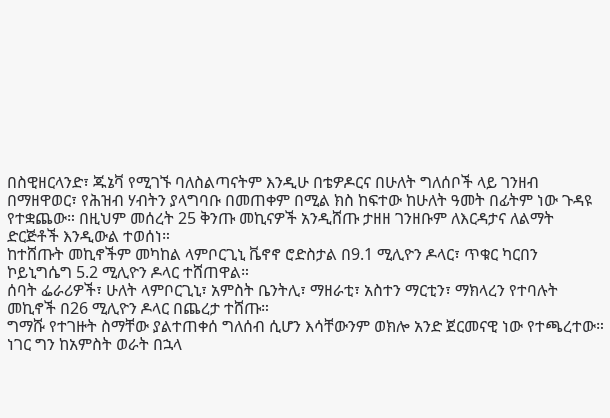በስዊዘርላንድ፣ ጁኔቫ የሚገኙ ባለስልጣናትም እንዲሁ በቴዎዶርና በሁለት ግለሰቦች ላይ ገንዘብ በማዘዋወር፣ የሕዝብ ሃብትን ያላግባቡ በመጠቀም በሚል ክስ ከፍተው ከሁለት ዓመት በፊትም ነው ጉዳዩ የተቋጨው። በዚህም መሰረት 25 ቅንጡ መኪናዎች አንዲሸጡ ታዘዘ ገንዘቡም ለእርዳታና ለልማት ድርጅቶች እንዲውል ተወሰነ።
ከተሸጡት መኪኖችም መካከል ላምቦርጊኒ ቬኖኖ ሮድስታል በ9.1 ሚሊዮን ዶላር፣ ጥቁር ካርበን ኮይኒግሴግ 5.2 ሚሊዮን ዶላር ተሸጠዋል።
ሰባት ፌራሪዎች፣ ሁለት ላምቦርጊኒ፣ አምስት ቤንትሊ፣ ማዘራቲ፣ አስተን ማርቲን፣ ማክላረን የተባሉት መኪኖች በ26 ሚሊዮን ዶላር በጨረታ ተሸጡ።
ግማሹ የተገዙት ስማቸው ያልተጠቀሰ ግለሰብ ሲሆን እሳቸውንም ወክሎ አንድ ጀርመናዊ ነው የተጫረተው።
ነገር ግን ከአምስት ወራት በኋላ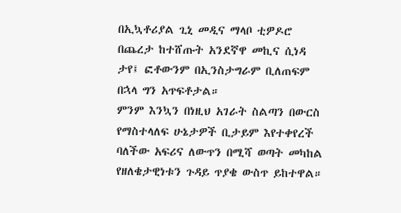በኢኳቶሪያል ጊኒ መዲና ማላቦ ቲዎዶሮ በጨረታ ከተሸጡት አንደኛዋ መኪና ሲነዳ ታየ፤ ፎቶውንም በኢንስታግራም ቢለጠፍም በኋላ ግን አጥፍቶታል።
ምንም እንኳን በነዚህ አገራት ስልጣን በውርስ የማስተላለፍ ሁኔታዎች ቢታይም እየተቀየረች ባለችው አፍሪና ለውጥን በሚሻ ወጣት መካከል የዘለቄታዊነቱን ጉዳይ ጥያቄ ውስጥ ይከተዋል።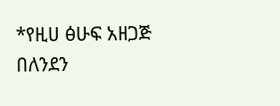*የዚሀ ፅሁፍ አዘጋጅ በለንደን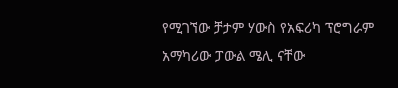የሚገኘው ቻታም ሃውስ የአፍሪካ ፕሮግራም አማካሪው ፓውል ሜሊ ናቸው